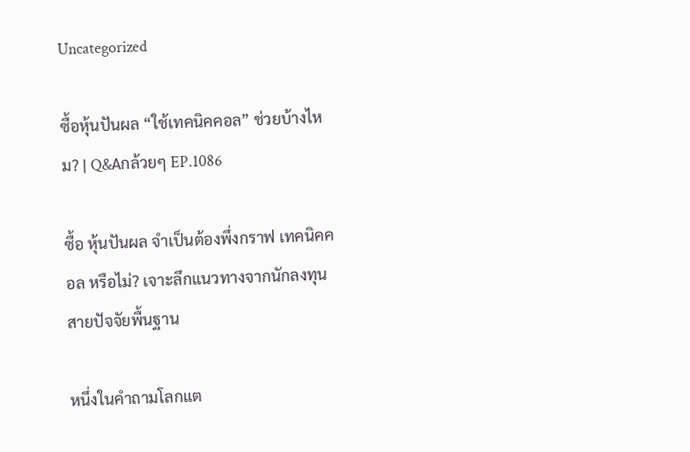Uncategorized

ซื้อหุ้นปันผล “ใช้เทคนิคคอล” ช่วยบ้างไหม? | Q&Aกล้วยๆ EP.1086

ซื้อ หุ้นปันผล จำเป็นต้องพึ่งกราฟ เทคนิคคอล หรือไม่? เจาะลึกแนวทางจากนักลงทุนสายปัจจัยพื้นฐาน

หนึ่งในคำถามโลกแต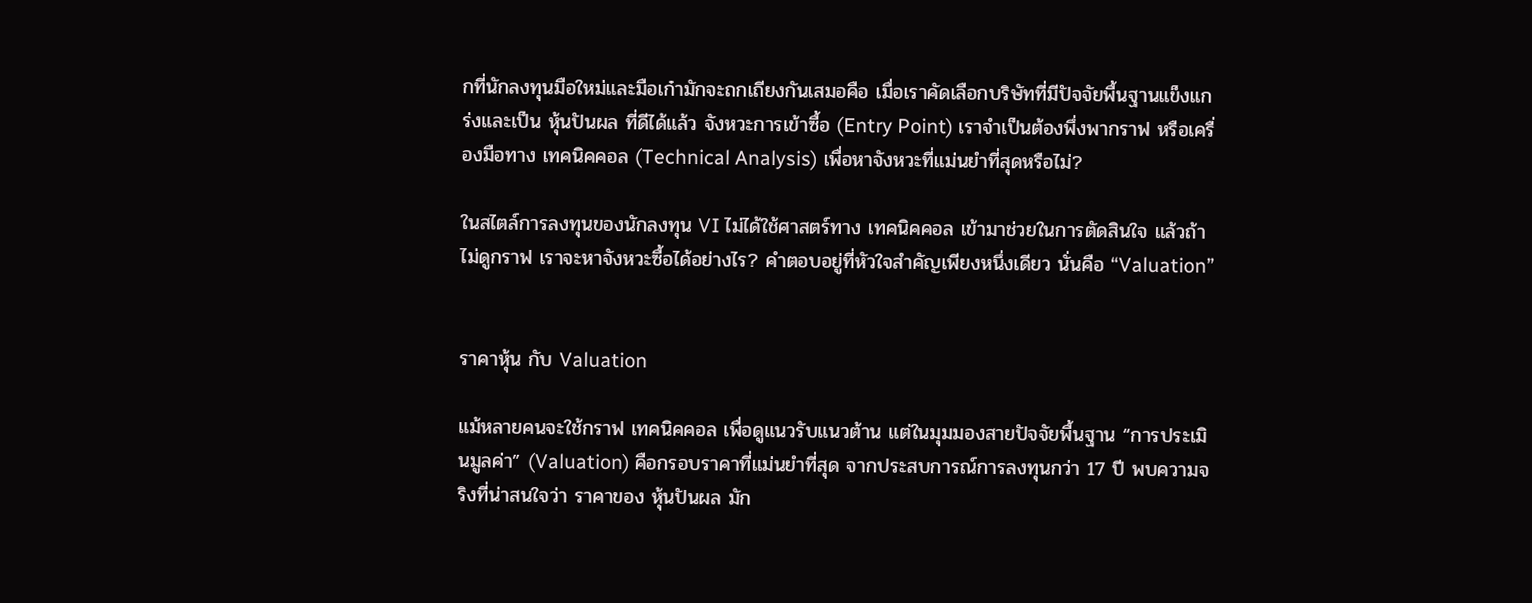กที่นักลงทุนมือใหม่และมือเก๋ามักจะถกเถียงกันเสมอคือ เมื่อเราคัดเลือกบริษัทที่มีปัจจัยพื้นฐานแข็งแกร่งและเป็น หุ้นปันผล ที่ดีได้แล้ว จังหวะการเข้าซื้อ (Entry Point) เราจำเป็นต้องพึ่งพากราฟ หรือเครื่องมือทาง เทคนิคคอล (Technical Analysis) เพื่อหาจังหวะที่แม่นยำที่สุดหรือไม่?

ในสไตล์การลงทุนของนักลงทุน VI ไม่ได้ใช้ศาสตร์ทาง เทคนิคคอล เข้ามาช่วยในการตัดสินใจ แล้วถ้าไม่ดูกราฟ เราจะหาจังหวะซื้อได้อย่างไร? คำตอบอยู่ที่หัวใจสำคัญเพียงหนึ่งเดียว นั่นคือ “Valuation”


ราคาหุ้น กับ Valuation

แม้หลายคนจะใช้กราฟ เทคนิคคอล เพื่อดูแนวรับแนวต้าน แต่ในมุมมองสายปัจจัยพื้นฐาน “การประเมินมูลค่า” (Valuation) คือกรอบราคาที่แม่นยำที่สุด จากประสบการณ์การลงทุนกว่า 17 ปี พบความจริงที่น่าสนใจว่า ราคาของ หุ้นปันผล มัก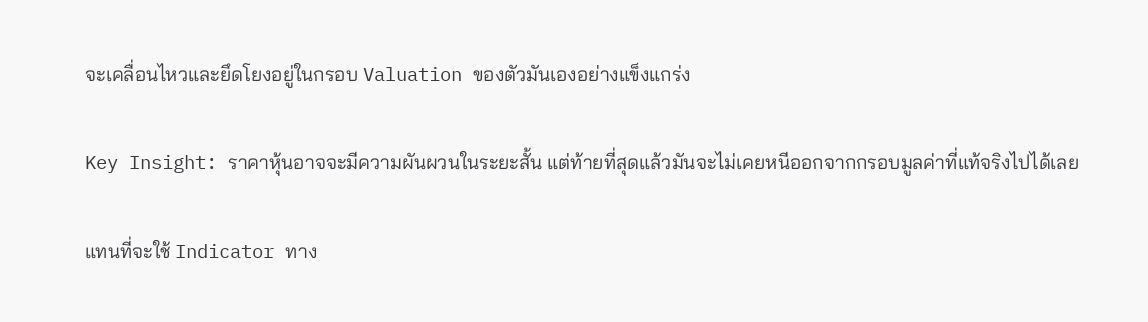จะเคลื่อนไหวและยึดโยงอยู่ในกรอบ Valuation ของตัวมันเองอย่างแข็งแกร่ง

Key Insight: ราคาหุ้นอาจจะมีความผันผวนในระยะสั้น แต่ท้ายที่สุดแล้วมันจะไม่เคยหนีออกจากกรอบมูลค่าที่แท้จริงไปได้เลย

แทนที่จะใช้ Indicator ทาง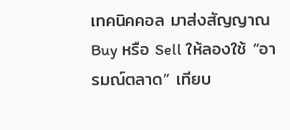เทคนิคคอล มาส่งสัญญาณ Buy หรือ Sell ให้ลองใช้ “อารมณ์ตลาด” เทียบ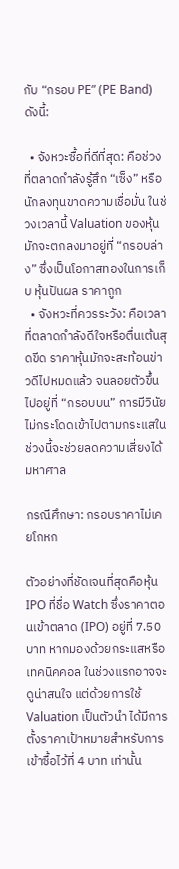กับ “กรอบ PE” (PE Band) ดังนี้:

  • จังหวะซื้อที่ดีที่สุด: คือช่วงที่ตลาดกำลังรู้สึก “เซ็ง” หรือนักลงทุนขาดความเชื่อมั่น ในช่วงเวลานี้ Valuation ของหุ้นมักจะตกลงมาอยู่ที่ “กรอบล่าง” ซึ่งเป็นโอกาสทองในการเก็บ หุ้นปันผล ราคาถูก
  • จังหวะที่ควรระวัง: คือเวลาที่ตลาดกำลังดีใจหรือตื่นเต้นสุดขีด ราคาหุ้นมักจะสะท้อนข่าวดีไปหมดแล้ว จนลอยตัวขึ้นไปอยู่ที่ “กรอบบน” การมีวินัยไม่กระโดดเข้าไปตามกระแสในช่วงนี้จะช่วยลดความเสี่ยงได้มหาศาล

กรณีศึกษา: กรอบราคาไม่เคยโกหก

ตัวอย่างที่ชัดเจนที่สุดคือหุ้น IPO ที่ชื่อ Watch ซึ่งราคาตอนเข้าตลาด (IPO) อยู่ที่ 7.50 บาท หากมองด้วยกระแสหรือ เทคนิคคอล ในช่วงแรกอาจจะดูน่าสนใจ แต่ด้วยการใช้ Valuation เป็นตัวนำ ได้มีการตั้งราคาเป้าหมายสำหรับการเข้าซื้อไว้ที่ 4 บาท เท่านั้น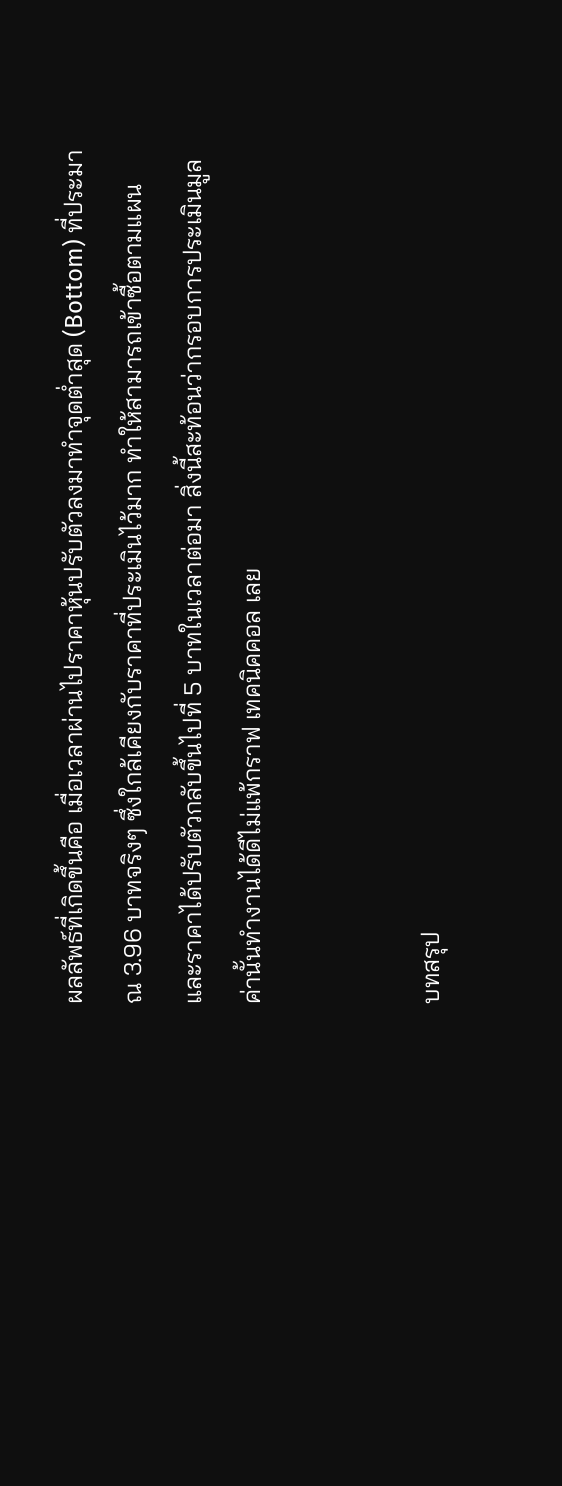ผลลัพธ์ที่เกิดขึ้นคือ เมื่อเวลาผ่านไปราคาหุ้นปรับตัวลงมาทำจุดต่ำสุด (Bottom) ที่ประมาณ 3.96 บาทจริงๆ ซึ่งใกล้เคียงกับราคาที่ประเมินไว้มาก ทำให้สามารถเข้าซื้อตามแผนและราคาได้ปรับตัวกลับขึ้นไปที่ 5 บาทในเวลาต่อมา สิ่งนี้สะท้อนว่ากรอบการประเมินมูลค่านั้นทำงานได้ดีไม่แพ้กราฟ เทคนิคคอล เลย


บทสรุป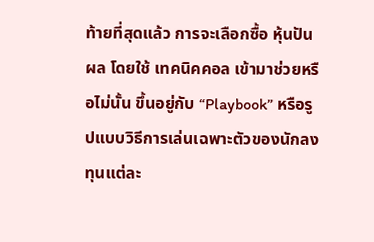ท้ายที่สุดแล้ว การจะเลือกซื้อ หุ้นปันผล โดยใช้ เทคนิคคอล เข้ามาช่วยหรือไม่นั้น ขึ้นอยู่กับ “Playbook” หรือรูปแบบวิธีการเล่นเฉพาะตัวของนักลงทุนแต่ละ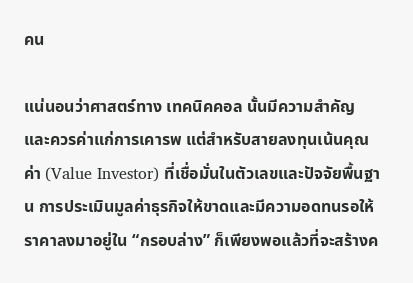คน

แน่นอนว่าศาสตร์ทาง เทคนิคคอล นั้นมีความสำคัญและควรค่าแก่การเคารพ แต่สำหรับสายลงทุนเน้นคุณค่า (Value Investor) ที่เชื่อมั่นในตัวเลขและปัจจัยพื้นฐาน การประเมินมูลค่าธุรกิจให้ขาดและมีความอดทนรอให้ราคาลงมาอยู่ใน “กรอบล่าง” ก็เพียงพอแล้วที่จะสร้างค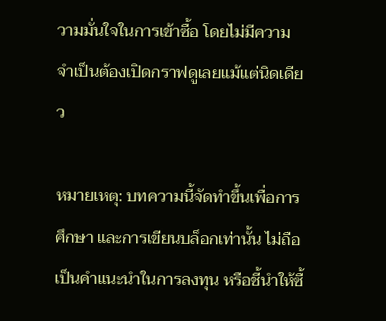วามมั่นใจในการเข้าซื้อ โดยไม่มีความจำเป็นต้องเปิดกราฟดูเลยแม้แต่นิดเดียว

หมายเหตุ: บทความนี้จัดทำขึ้นเพื่อการศึกษา และการเขียนบล็อกเท่านั้น ไม่ถือเป็นคำแนะนำในการลงทุน หรือชี้นำให้ซื้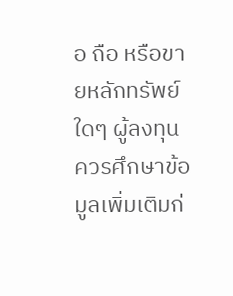อ ถือ หรือขายหลักทรัพย์ใดๆ ผู้ลงทุนควรศึกษาข้อมูลเพิ่มเติมก่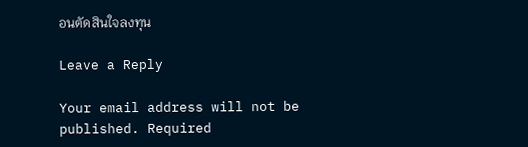อนตัดสินใจลงทุน

Leave a Reply

Your email address will not be published. Required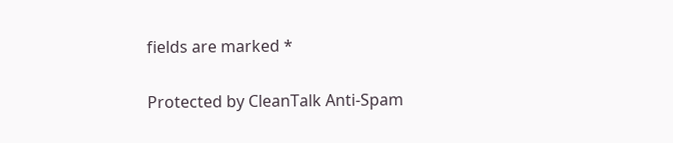fields are marked *

Protected by CleanTalk Anti-Spam